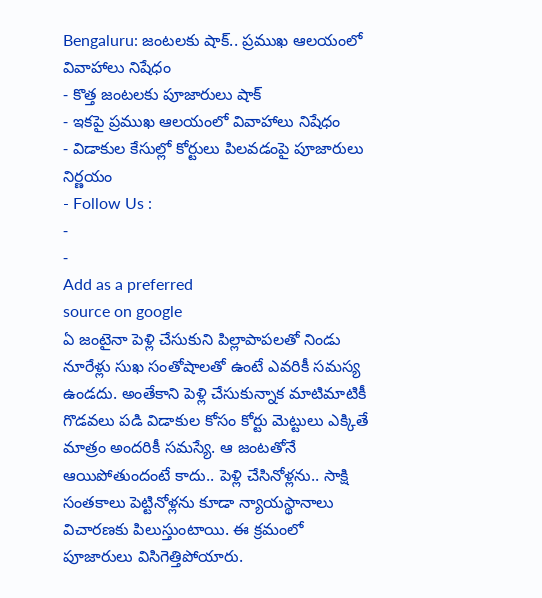Bengaluru: జంటలకు షాక్.. ప్రముఖ ఆలయంలో వివాహాలు నిషేధం
- కొత్త జంటలకు పూజారులు షాక్
- ఇకపై ప్రముఖ ఆలయంలో వివాహాలు నిషేధం
- విడాకుల కేసుల్లో కోర్టులు పిలవడంపై పూజారులు నిర్ణయం
- Follow Us :
-
-
Add as a preferred
source on google
ఏ జంటైనా పెళ్లి చేసుకుని పిల్లాపాపలతో నిండు నూరేళ్లు సుఖ సంతోషాలతో ఉంటే ఎవరికీ సమస్య ఉండదు. అంతేకాని పెళ్లి చేసుకున్నాక మాటిమాటికీ గొడవలు పడి విడాకుల కోసం కోర్టు మెట్టులు ఎక్కితే మాత్రం అందరికీ సమస్యే. ఆ జంటతోనే ఆయిపోతుందంటే కాదు.. పెళ్లి చేసినోళ్లను.. సాక్షి సంతకాలు పెట్టినోళ్లను కూడా న్యాయస్థానాలు విచారణకు పిలుస్తుంటాయి. ఈ క్రమంలో పూజారులు విసిగెత్తిపోయారు.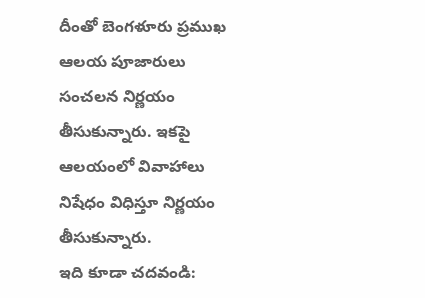దీంతో బెంగళూరు ప్రముఖ ఆలయ పూజారులు సంచలన నిర్ణయం తీసుకున్నారు. ఇకపై ఆలయంలో వివాహాలు నిషేధం విధిస్తూ నిర్ణయం తీసుకున్నారు.
ఇది కూడా చదవండి: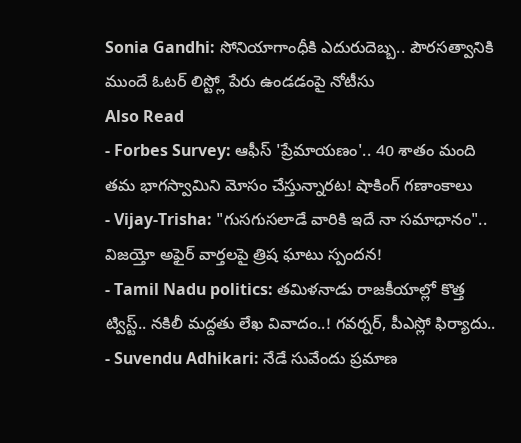Sonia Gandhi: సోనియాగాంధీకి ఎదురుదెబ్బ.. పౌరసత్వానికి ముందే ఓటర్ లిస్ట్లో పేరు ఉండడంపై నోటీసు
Also Read
- Forbes Survey: ఆఫీస్ 'ప్రేమాయణం'.. 40 శాతం మంది తమ భాగస్వామిని మోసం చేస్తున్నారట! షాకింగ్ గణాంకాలు
- Vijay-Trisha: "గుసగుసలాడే వారికి ఇదే నా సమాధానం".. విజయ్తో అఫైర్ వార్తలపై త్రిష ఘాటు స్పందన!
- Tamil Nadu politics: తమిళనాడు రాజకీయాల్లో కొత్త ట్విస్ట్.. నకిలీ మద్దతు లేఖ వివాదం..! గవర్నర్, పీఎస్లో ఫిర్యాదు..
- Suvendu Adhikari: నేడే సువేందు ప్రమాణ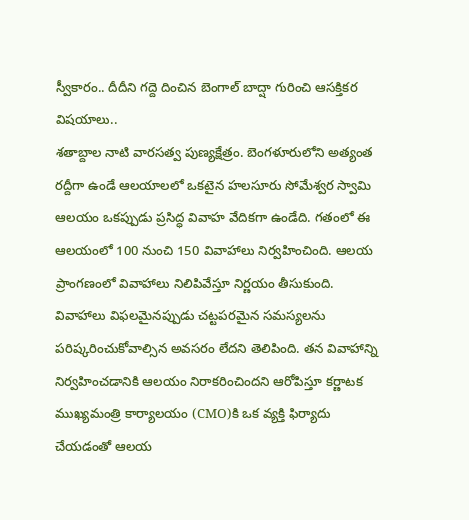స్వీకారం.. దీదీని గద్దె దించిన బెంగాల్ బాద్షా గురించి ఆసక్తికర విషయాలు..
శతాబ్దాల నాటి వారసత్వ పుణ్యక్షేత్రం. బెంగళూరులోని అత్యంత రద్దీగా ఉండే ఆలయాలలో ఒకటైన హలసూరు సోమేశ్వర స్వామి ఆలయం ఒకప్పుడు ప్రసిద్ధ వివాహ వేదికగా ఉండేది. గతంలో ఈ ఆలయంలో 100 నుంచి 150 వివాహాలు నిర్వహించింది. ఆలయ ప్రాంగణంలో వివాహాలు నిలిపివేస్తూ నిర్ణయం తీసుకుంది. వివాహాలు విఫలమైనప్పుడు చట్టపరమైన సమస్యలను పరిష్కరించుకోవాల్సిన అవసరం లేదని తెలిపింది. తన వివాహాన్ని నిర్వహించడానికి ఆలయం నిరాకరించిందని ఆరోపిస్తూ కర్ణాటక ముఖ్యమంత్రి కార్యాలయం (CMO)కి ఒక వ్యక్తి ఫిర్యాదు చేయడంతో ఆలయ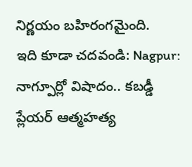నిర్ణయం బహిరంగమైంది.
ఇది కూడా చదవండి: Nagpur: నాగ్పూర్లో విషాదం.. కబడ్డీ ప్లేయర్ ఆత్మహత్య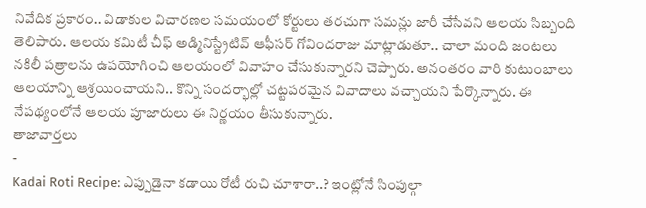నివేదిక ప్రకారం.. విడాకుల విచారణల సమయంలో కోర్టులు తరచుగా సమన్లు జారీ చేసేవని ఆలయ సిబ్బంది తెలిపారు. ఆలయ కమిటీ చీఫ్ అడ్మినిస్ట్రేటివ్ ఆఫీసర్ గోవిందరాజు మాట్లాడుతూ.. చాలా మంది జంటలు నకిలీ పత్రాలను ఉపయోగించి ఆలయంలో వివాహం చేసుకున్నారని చెప్పారు. అనంతరం వారి కుటుంబాలు ఆలయాన్ని ఆశ్రయించాయని.. కొన్ని సందర్భాల్లో చట్టపరమైన వివాదాలు వచ్చాయని పేర్కొన్నారు. ఈ నేపథ్యంలోనే ఆలయ పూజారులు ఈ నిర్ణయం తీసుకున్నారు.
తాజావార్తలు
-
Kadai Roti Recipe: ఎప్పుడైనా కడాయి రోటీ రుచి చూశారా..? ఇంట్లోనే సింపుల్గా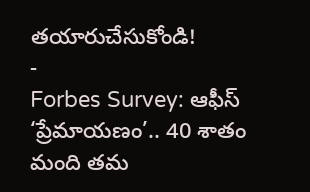తయారుచేసుకోండి!
-
Forbes Survey: ఆఫీస్ ‘ప్రేమాయణం’.. 40 శాతం మంది తమ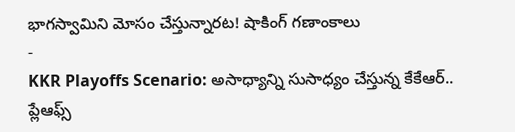భాగస్వామిని మోసం చేస్తున్నారట! షాకింగ్ గణాంకాలు
-
KKR Playoffs Scenario: అసాధ్యాన్ని సుసాధ్యం చేస్తున్న కేకేఆర్.. ప్లేఆఫ్స్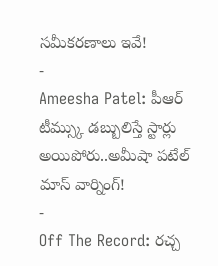సమీకరణాలు ఇవే!
-
Ameesha Patel: పీఆర్ టీమ్స్కు డబ్బులిస్తే స్టార్లు అయిపోరు..అమీషా పటేల్ మాస్ వార్నింగ్!
-
Off The Record: రచ్చ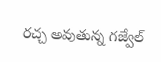రచ్చ అవుతున్న గజ్వేల్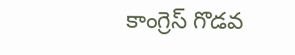కాంగ్రెస్ గొడవ